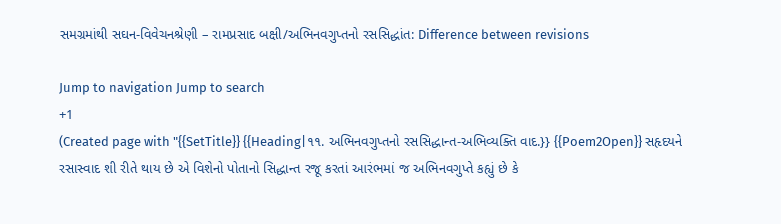સમગ્રમાંથી સઘન-વિવેચનશ્રેણી – રામપ્રસાદ બક્ષી/અભિનવગુપ્તનો રસસિદ્ધાંત: Difference between revisions

Jump to navigation Jump to search
+1
(Created page with "{{SetTitle}} {{Heading|૧૧. અભિનવગુપ્તનો રસસિદ્ધાન્ત-અભિવ્યક્તિ વાદ.}} {{Poem2Open}} સહૃદયને રસાસ્વાદ શી રીતે થાય છે એ વિશેનો પોતાનો સિદ્ધાન્ત રજૂ કરતાં આરંભમાં જ અભિનવગુપ્તે કહ્યું છે કે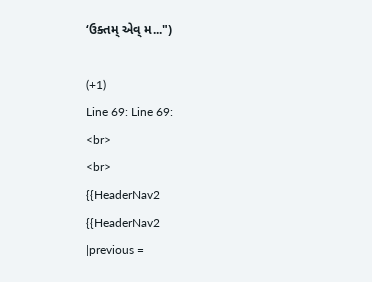‘ઉક્તમ્‌ એવ્‌ મ...")

(+1)
Line 69: Line 69:
<br>
<br>
{{HeaderNav2
{{HeaderNav2
|previous =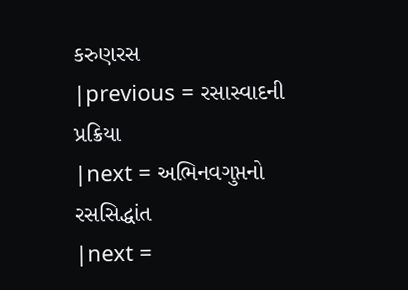કરુણરસ
|previous = રસાસ્વાદની પ્રક્રિયા
|next = અભિનવગુપ્તનો રસસિદ્ધાંત
|next =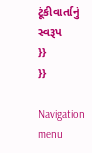ટૂંકીવાર્તાનું સ્વરૂપ
}}
}}

Navigation menu